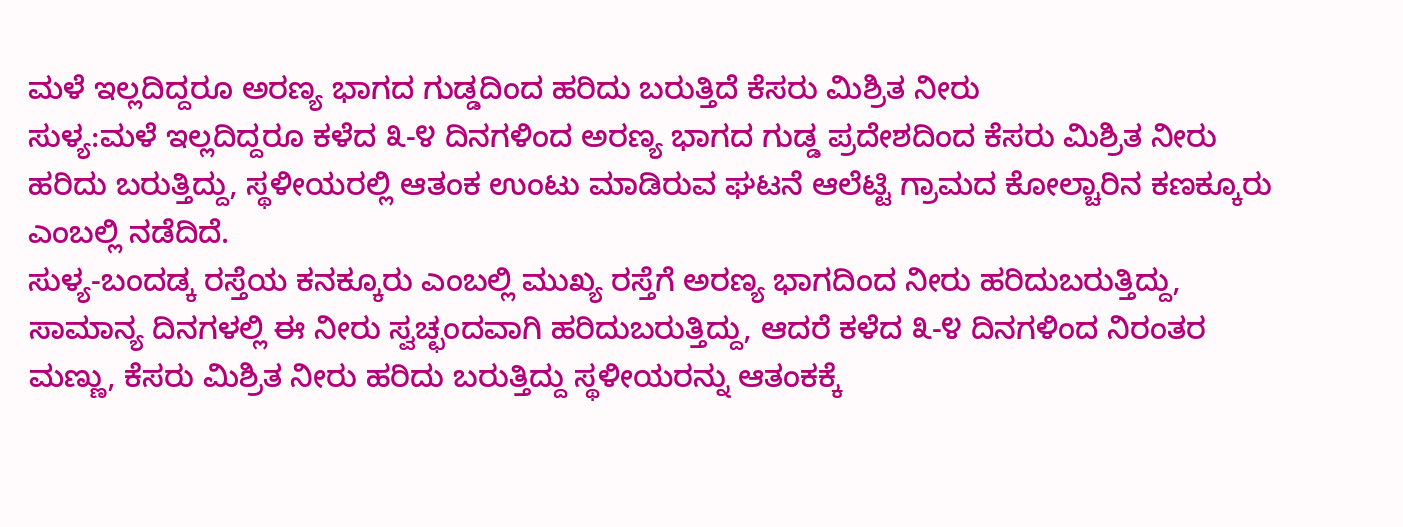ಮಳೆ ಇಲ್ಲದಿದ್ದರೂ ಅರಣ್ಯ ಭಾಗದ ಗುಡ್ಡದಿಂದ ಹರಿದು ಬರುತ್ತಿದೆ ಕೆಸರು ಮಿಶ್ರಿತ ನೀರು
ಸುಳ್ಯ:ಮಳೆ ಇಲ್ಲದಿದ್ದರೂ ಕಳೆದ ೩-೪ ದಿನಗಳಿಂದ ಅರಣ್ಯ ಭಾಗದ ಗುಡ್ಡ ಪ್ರದೇಶದಿಂದ ಕೆಸರು ಮಿಶ್ರಿತ ನೀರು ಹರಿದು ಬರುತ್ತಿದ್ದು, ಸ್ಥಳೀಯರಲ್ಲಿ ಆತಂಕ ಉಂಟು ಮಾಡಿರುವ ಘಟನೆ ಆಲೆಟ್ಟಿ ಗ್ರಾಮದ ಕೋಲ್ಚಾರಿನ ಕಣಕ್ಕೂರು ಎಂಬಲ್ಲಿ ನಡೆದಿದೆ.
ಸುಳ್ಯ-ಬಂದಡ್ಕ ರಸ್ತೆಯ ಕನಕ್ಕೂರು ಎಂಬಲ್ಲಿ ಮುಖ್ಯ ರಸ್ತೆಗೆ ಅರಣ್ಯ ಭಾಗದಿಂದ ನೀರು ಹರಿದುಬರುತ್ತಿದ್ದು, ಸಾಮಾನ್ಯ ದಿನಗಳಲ್ಲಿ ಈ ನೀರು ಸ್ವಚ್ಛಂದವಾಗಿ ಹರಿದುಬರುತ್ತಿದ್ದು, ಆದರೆ ಕಳೆದ ೩-೪ ದಿನಗಳಿಂದ ನಿರಂತರ ಮಣ್ಣು, ಕೆಸರು ಮಿಶ್ರಿತ ನೀರು ಹರಿದು ಬರುತ್ತಿದ್ದು ಸ್ಥಳೀಯರನ್ನು ಆತಂಕಕ್ಕೆ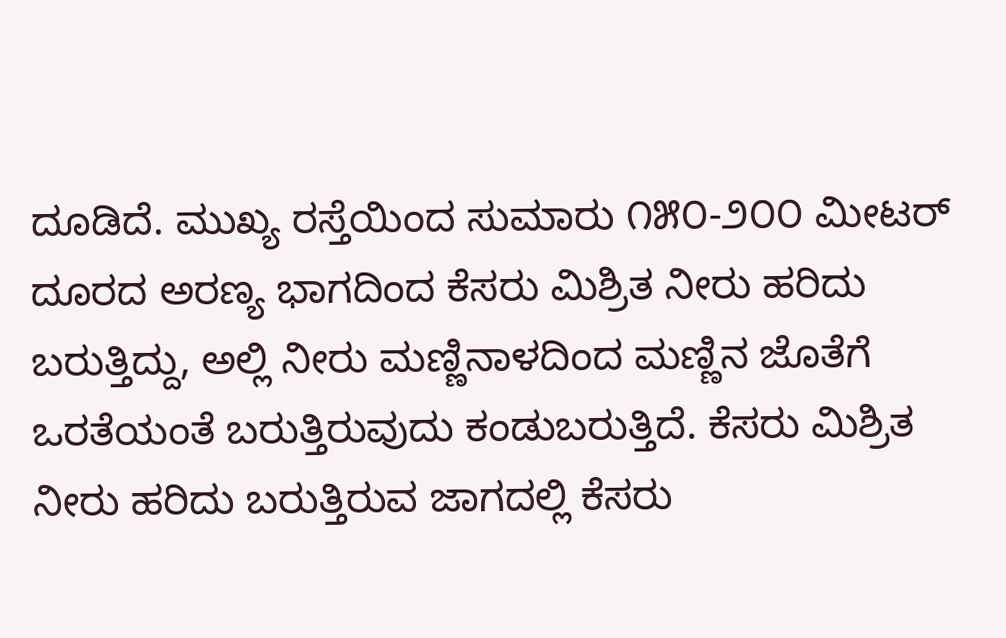ದೂಡಿದೆ. ಮುಖ್ಯ ರಸ್ತೆಯಿಂದ ಸುಮಾರು ೧೫೦-೨೦೦ ಮೀಟರ್ ದೂರದ ಅರಣ್ಯ ಭಾಗದಿಂದ ಕೆಸರು ಮಿಶ್ರಿತ ನೀರು ಹರಿದು ಬರುತ್ತಿದ್ದು, ಅಲ್ಲಿ ನೀರು ಮಣ್ಣಿನಾಳದಿಂದ ಮಣ್ಣಿನ ಜೊತೆಗೆ ಒರತೆಯಂತೆ ಬರುತ್ತಿರುವುದು ಕಂಡುಬರುತ್ತಿದೆ. ಕೆಸರು ಮಿಶ್ರಿತ ನೀರು ಹರಿದು ಬರುತ್ತಿರುವ ಜಾಗದಲ್ಲಿ ಕೆಸರು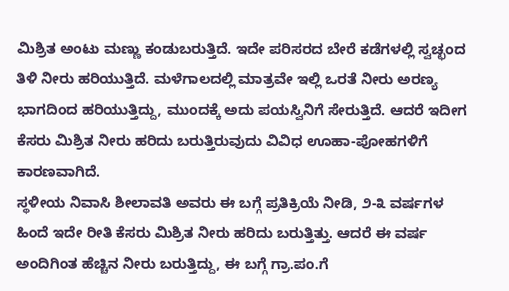ಮಿಶ್ರಿತ ಅಂಟು ಮಣ್ಣು ಕಂಡುಬರುತ್ತಿದೆ. ಇದೇ ಪರಿಸರದ ಬೇರೆ ಕಡೆಗಳಲ್ಲಿ ಸ್ವಚ್ಛಂದ ತಿಳಿ ನೀರು ಹರಿಯುತ್ತಿದೆ. ಮಳೆಗಾಲದಲ್ಲಿ ಮಾತ್ರವೇ ಇಲ್ಲಿ ಒರತೆ ನೀರು ಅರಣ್ಯ ಭಾಗದಿಂದ ಹರಿಯುತ್ತಿದ್ದು, ಮುಂದಕ್ಕೆ ಅದು ಪಯಸ್ವಿನಿಗೆ ಸೇರುತ್ತಿದೆ. ಆದರೆ ಇದೀಗ ಕೆಸರು ಮಿಶ್ರಿತ ನೀರು ಹರಿದು ಬರುತ್ತಿರುವುದು ವಿವಿಧ ಊಹಾ-ಪೋಹಗಳಿಗೆ ಕಾರಣವಾಗಿದೆ.
ಸ್ಥಳೀಯ ನಿವಾಸಿ ಶೀಲಾವತಿ ಅವರು ಈ ಬಗ್ಗೆ ಪ್ರತಿಕ್ರಿಯೆ ನೀಡಿ, ೨-೩ ವರ್ಷಗಳ ಹಿಂದೆ ಇದೇ ರೀತಿ ಕೆಸರು ಮಿಶ್ರಿತ ನೀರು ಹರಿದು ಬರುತ್ತಿತ್ತು. ಆದರೆ ಈ ವರ್ಷ ಅಂದಿಗಿಂತ ಹೆಚ್ಚಿನ ನೀರು ಬರುತ್ತಿದ್ದು, ಈ ಬಗ್ಗೆ ಗ್ರಾ.ಪಂ.ಗೆ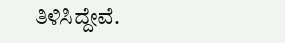ತಿಳಿಸಿದ್ದೇವೆ.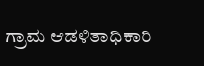ಗ್ರಾಮ ಆಡಳಿತಾಧಿಕಾರಿ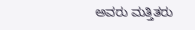ಅವರು ಮತ್ತಿತರು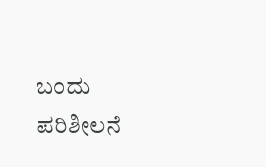ಬಂದು ಪರಿಶೀಲನೆ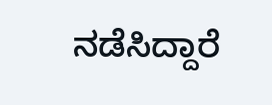ನಡೆಸಿದ್ದಾರೆ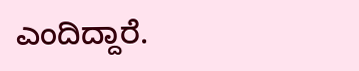ಎಂದಿದ್ದಾರೆ.